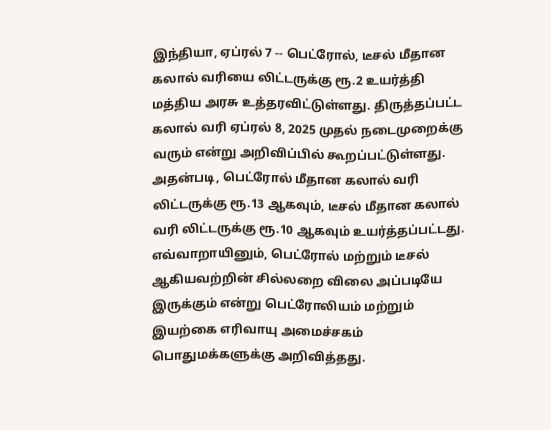இந்தியா, ஏப்ரல் 7 -- பெட்ரோல், டீசல் மீதான கலால் வரியை லிட்டருக்கு ரூ.2 உயர்த்தி மத்திய அரசு உத்தரவிட்டுள்ளது. திருத்தப்பட்ட கலால் வரி ஏப்ரல் 8, 2025 முதல் நடைமுறைக்கு வரும் என்று அறிவிப்பில் கூறப்பட்டுள்ளது. அதன்படி, பெட்ரோல் மீதான கலால் வரி லிட்டருக்கு ரூ.13 ஆகவும், டீசல் மீதான கலால் வரி லிட்டருக்கு ரூ.10 ஆகவும் உயர்த்தப்பட்டது.
எவ்வாறாயினும், பெட்ரோல் மற்றும் டீசல் ஆகியவற்றின் சில்லறை விலை அப்படியே இருக்கும் என்று பெட்ரோலியம் மற்றும் இயற்கை எரிவாயு அமைச்சகம் பொதுமக்களுக்கு அறிவித்தது.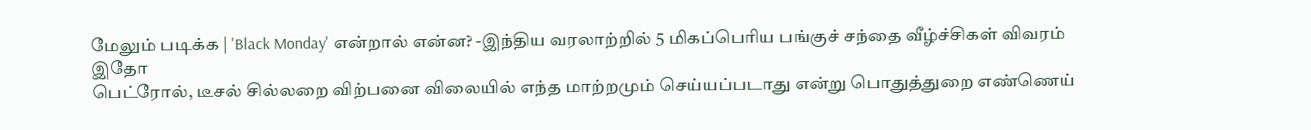மேலும் படிக்க | 'Black Monday' என்றால் என்ன? -இந்திய வரலாற்றில் 5 மிகப்பெரிய பங்குச் சந்தை வீழ்ச்சிகள் விவரம் இதோ
பெட்ரோல், டீசல் சில்லறை விற்பனை விலையில் எந்த மாற்றமும் செய்யப்படாது என்று பொதுத்துறை எண்ணெய்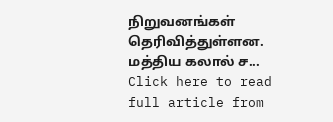நிறுவனங்கள் தெரிவித்துள்ளன.
மத்திய கலால் ச...
Click here to read full article from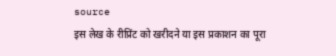source
इस लेख के रीप्रिंट को खरीदने या इस प्रकाशन का पूरा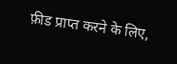फ़ीड प्राप्त करने के लिए,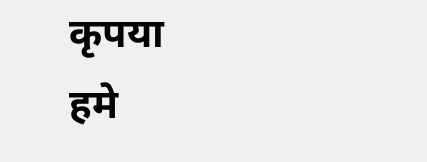कृपया
हमे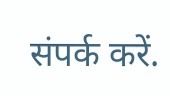संपर्क करें.